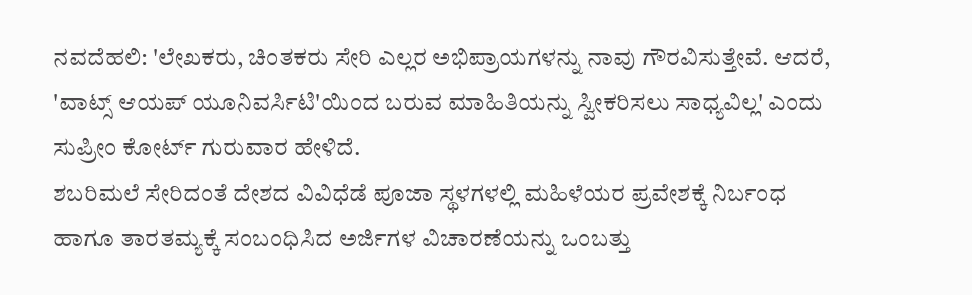ನವದೆಹಲಿ: 'ಲೇಖಕರು, ಚಿಂತಕರು ಸೇರಿ ಎಲ್ಲರ ಅಭಿಪ್ರಾಯಗಳನ್ನು ನಾವು ಗೌರವಿಸುತ್ತೇವೆ. ಆದರೆ, 'ವಾಟ್ಸ್ ಆಯಪ್ ಯೂನಿವರ್ಸಿಟಿ'ಯಿಂದ ಬರುವ ಮಾಹಿತಿಯನ್ನು ಸ್ವೀಕರಿಸಲು ಸಾಧ್ಯವಿಲ್ಲ' ಎಂದು ಸುಪ್ರೀಂ ಕೋರ್ಟ್ ಗುರುವಾರ ಹೇಳಿದೆ.
ಶಬರಿಮಲೆ ಸೇರಿದಂತೆ ದೇಶದ ವಿವಿಧೆಡೆ ಪೂಜಾ ಸ್ಥಳಗಳಲ್ಲಿ ಮಹಿಳೆಯರ ಪ್ರವೇಶಕ್ಕೆ ನಿರ್ಬಂಧ ಹಾಗೂ ತಾರತಮ್ಯಕ್ಕೆ ಸಂಬಂಧಿಸಿದ ಅರ್ಜಿಗಳ ವಿಚಾರಣೆಯನ್ನು ಒಂಬತ್ತು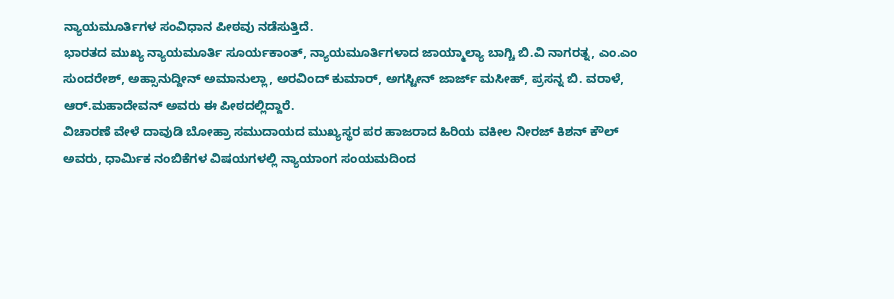ನ್ಯಾಯಮೂರ್ತಿಗಳ ಸಂವಿಧಾನ ಪೀಠವು ನಡೆಸುತ್ತಿದೆ.
ಭಾರತದ ಮುಖ್ಯ ನ್ಯಾಯಮೂರ್ತಿ ಸೂರ್ಯಕಾಂತ್, ನ್ಯಾಯಮೂರ್ತಿಗಳಾದ ಜಾಯ್ಮಾಲ್ಯಾ ಬಾಗ್ಚಿ ಬಿ.ವಿ ನಾಗರತ್ನ, ಎಂ.ಎಂ ಸುಂದರೇಶ್, ಅಹ್ಸಾನುದ್ದೀನ್ ಅಮಾನುಲ್ಲಾ, ಅರವಿಂದ್ ಕುಮಾರ್, ಅಗಸ್ಟೀನ್ ಜಾರ್ಜ್ ಮಸೀಹ್, ಪ್ರಸನ್ನ ಬಿ. ವರಾಳೆ, ಆರ್.ಮಹಾದೇವನ್ ಅವರು ಈ ಪೀಠದಲ್ಲಿದ್ದಾರೆ.
ವಿಚಾರಣೆ ವೇಳೆ ದಾವುಡಿ ಬೋಹ್ರಾ ಸಮುದಾಯದ ಮುಖ್ಯಸ್ಥರ ಪರ ಹಾಜರಾದ ಹಿರಿಯ ವಕೀಲ ನೀರಜ್ ಕಿಶನ್ ಕೌಲ್ ಅವರು, ಧಾರ್ಮಿಕ ನಂಬಿಕೆಗಳ ವಿಷಯಗಳಲ್ಲಿ ನ್ಯಾಯಾಂಗ ಸಂಯಮದಿಂದ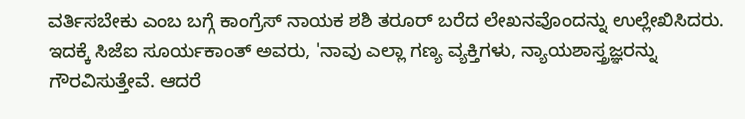ವರ್ತಿಸಬೇಕು ಎಂಬ ಬಗ್ಗೆ ಕಾಂಗ್ರೆಸ್ ನಾಯಕ ಶಶಿ ತರೂರ್ ಬರೆದ ಲೇಖನವೊಂದನ್ನು ಉಲ್ಲೇಖಿಸಿದರು.
ಇದಕ್ಕೆ ಸಿಜೆಐ ಸೂರ್ಯಕಾಂತ್ ಅವರು, 'ನಾವು ಎಲ್ಲಾ ಗಣ್ಯ ವ್ಯಕ್ತಿಗಳು, ನ್ಯಾಯಶಾಸ್ತ್ರಜ್ಞರನ್ನು ಗೌರವಿಸುತ್ತೇವೆ. ಆದರೆ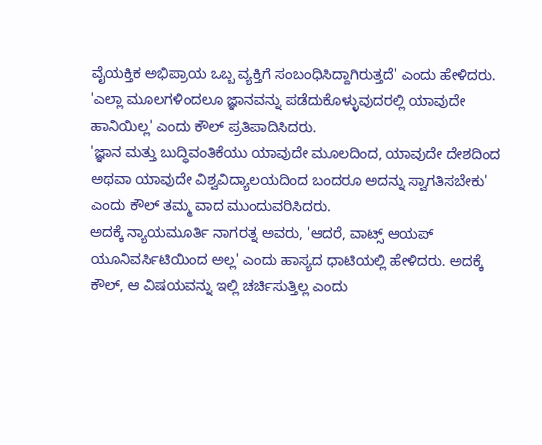ವೈಯಕ್ತಿಕ ಅಭಿಪ್ರಾಯ ಒಬ್ಬ ವ್ಯಕ್ತಿಗೆ ಸಂಬಂಧಿಸಿದ್ದಾಗಿರುತ್ತದೆ' ಎಂದು ಹೇಳಿದರು.
'ಎಲ್ಲಾ ಮೂಲಗಳಿಂದಲೂ ಜ್ಞಾನವನ್ನು ಪಡೆದುಕೊಳ್ಳುವುದರಲ್ಲಿ ಯಾವುದೇ ಹಾನಿಯಿಲ್ಲ' ಎಂದು ಕೌಲ್ ಪ್ರತಿಪಾದಿಸಿದರು.
'ಜ್ಞಾನ ಮತ್ತು ಬುದ್ಧಿವಂತಿಕೆಯು ಯಾವುದೇ ಮೂಲದಿಂದ, ಯಾವುದೇ ದೇಶದಿಂದ ಅಥವಾ ಯಾವುದೇ ವಿಶ್ವವಿದ್ಯಾಲಯದಿಂದ ಬಂದರೂ ಅದನ್ನು ಸ್ವಾಗತಿಸಬೇಕು' ಎಂದು ಕೌಲ್ ತಮ್ಮ ವಾದ ಮುಂದುವರಿಸಿದರು.
ಅದಕ್ಕೆ ನ್ಯಾಯಮೂರ್ತಿ ನಾಗರತ್ನ ಅವರು, 'ಆದರೆ, ವಾಟ್ಸ್ ಆಯಪ್ ಯೂನಿವರ್ಸಿಟಿಯಿಂದ ಅಲ್ಲ' ಎಂದು ಹಾಸ್ಯದ ಧಾಟಿಯಲ್ಲಿ ಹೇಳಿದರು. ಅದಕ್ಕೆ ಕೌಲ್, ಆ ವಿಷಯವನ್ನು ಇಲ್ಲಿ ಚರ್ಚಿಸುತ್ತಿಲ್ಲ ಎಂದು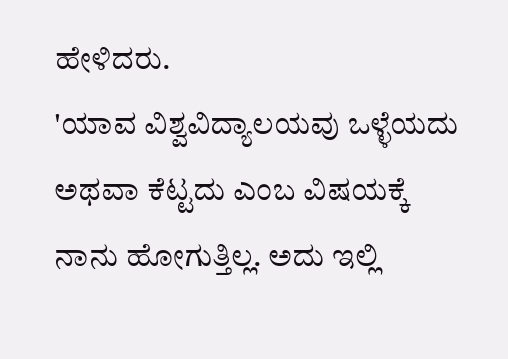ಹೇಳಿದರು.
'ಯಾವ ವಿಶ್ವವಿದ್ಯಾಲಯವು ಒಳ್ಳೆಯದು ಅಥವಾ ಕೆಟ್ಟದು ಎಂಬ ವಿಷಯಕ್ಕೆ ನಾನು ಹೋಗುತ್ತಿಲ್ಲ. ಅದು ಇಲ್ಲಿ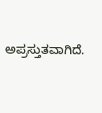ಅಪ್ರಸ್ತುತವಾಗಿದೆ.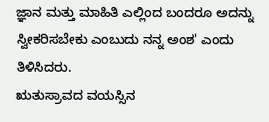ಜ್ಞಾನ ಮತ್ತು ಮಾಹಿತಿ ಎಲ್ಲಿಂದ ಬಂದರೂ ಅದನ್ನು ಸ್ವೀಕರಿಸಬೇಕು ಎಂಬುದು ನನ್ನ ಅಂಶ' ಎಂದು ತಿಳಿಸಿದರು.
ಋತುಸ್ರಾವದ ವಯಸ್ಸಿನ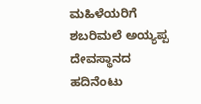ಮಹಿಳೆಯರಿಗೆ ಶಬರಿಮಲೆ ಅಯ್ಯಪ್ಪ ದೇವಸ್ಥಾನದ ಹದಿನೆಂಟು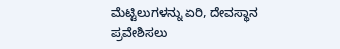ಮೆಟ್ಟಿಲುಗಳನ್ನು ಏರಿ, ದೇವಸ್ಥಾನ ಪ್ರವೇಶಿಸಲು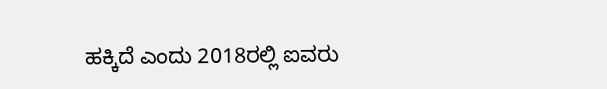ಹಕ್ಕಿದೆ ಎಂದು 2018ರಲ್ಲಿ ಐವರು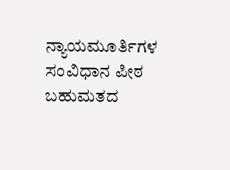ನ್ಯಾಯಮೂರ್ತಿಗಳ ಸಂವಿಧಾನ ಪೀಠ ಬಹುಮತದ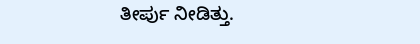ತೀರ್ಪು ನೀಡಿತ್ತು.